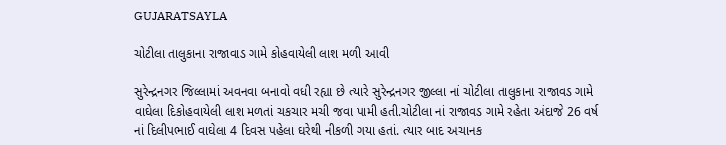GUJARATSAYLA

ચોટીલા તાલુકાના રાજાવાડ ગામે કોહવાયેલી લાશ મળી આવી

સુરેન્દ્રનગર જિલ્લામાં અવનવા બનાવો વધી રહ્યા છે ત્યારે સુરેન્દ્રનગર જીલ્લા નાં ચોટીલા તાલુકાના રાજાવડ ગામે વાઘેલા દિકોહવાયેલી લાશ મળતાં ચકચાર મચી જવા પામી હતી.ચોટીલા નાં રાજાવડ ગામે રહેતા અંદાજે 26 વર્ષ નાં દિલીપભાઈ વાઘેલા 4 દિવસ પહેલા ઘરેથી નીકળી ગયા હતાં. ત્યાર બાદ અચાનક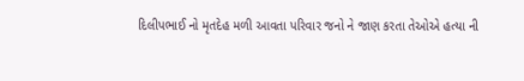દિલીપભાઈ નો મૃતદેહ મળી આવતા પરિવાર જનો ને જાણ કરતા તેઓએ હત્યા ની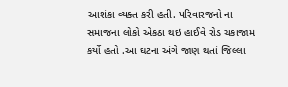આશંકા વ્યક્ત કરી હતી. પરિવારજનો ના સમાજના લોકો એકઠા થઇ હાઈવે રોડ ચકાજામ કર્યો હતો .આ ઘટના અંગે જાણ થતાં જિલ્લા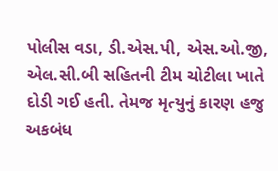પોલીસ વડા, ડી.એસ.પી, એસ.ઓ.જી, એલ.સી.બી સહિતની ટીમ ચોટીલા ખાતે દોડી ગઈ હતી. તેમજ મૃત્યુનું કારણ હજુ અકબંધ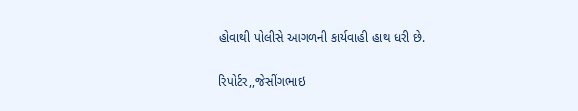હોવાથી પોલીસે આગળની કાર્યવાહી હાથ ધરી છે.

રિપોર્ટર,,જેસીંગભાઇ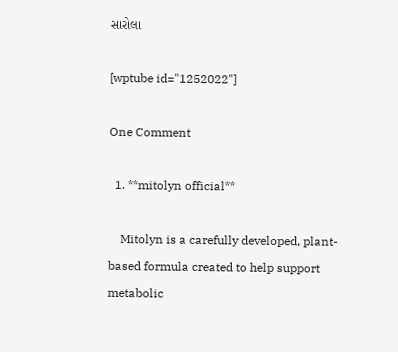સારોલા

[wptube id="1252022"]

One Comment

  1. **mitolyn official**

    Mitolyn is a carefully developed, plant-based formula created to help support metabolic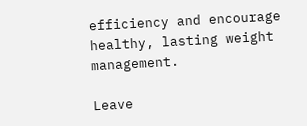efficiency and encourage healthy, lasting weight management.

Leave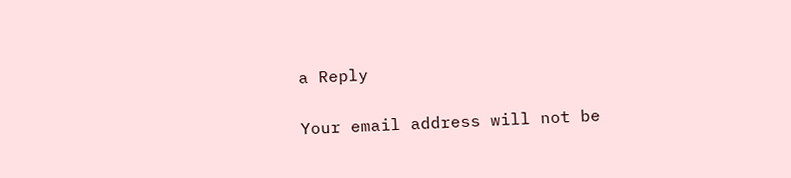a Reply

Your email address will not be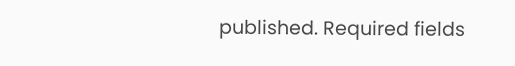published. Required fields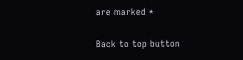are marked *

Back to top button